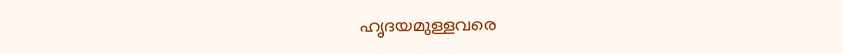ഹൃദയമുള്ളവരെ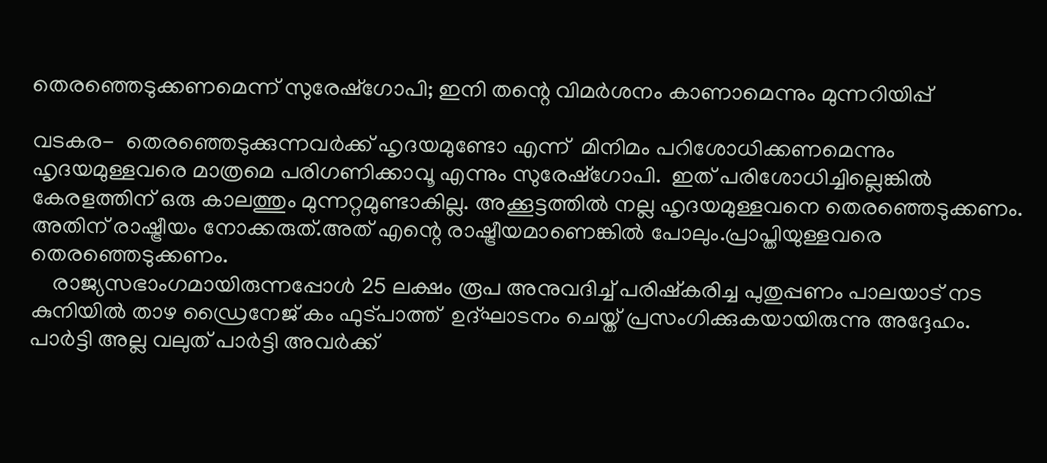തെരഞ്ഞെടുക്കണമെന്ന് സുരേഷ്‌ഗോപി; ഇനി തന്റെ വിമര്‍ശനം കാണാമെന്നും മുന്നറിയിപ്പ്

വടകര-  തെരഞ്ഞെടുക്കുന്നവര്‍ക്ക് ഹൃദയമുണ്ടോ എന്ന്  മിനിമം പറിശോധിക്കണമെന്നും  ഹൃദയമുള്ളവരെ മാത്രമെ പരിഗണിക്കാവൂ എന്നും സുരേഷ്‌ഗോപി.  ഇത് പരിശോധിച്ചില്ലെങ്കില്‍ കേരളത്തിന് ഒരു കാലത്തും മുന്നറ്റമുണ്ടാകില്ല. അക്കൂട്ടത്തില്‍ നല്ല ഹൃദയമുള്ളവനെ തെരഞ്ഞെടുക്കണം. അതിന് രാഷ്ട്രീയം നോക്കരുത്.അത് എന്റെ രാഷ്ട്രീയമാണെങ്കില്‍ പോലും.പ്രാപ്തിയുള്ളവരെ തെരഞ്ഞെടുക്കണം.
    രാജ്യസഭാംഗമായിരുന്നപ്പോള്‍ 25 ലക്ഷം രൂപ അനുവദിച്ച് പരിഷ്‌കരിച്ച പുതുപ്പണം പാലയാട് നട കുനിയില്‍ താഴ ഡ്രൈനേജ് കം ഫുട്പാത്ത്  ഉദ്ഘാടനം ചെയ്ത് പ്രസംഗിക്കുകയായിരുന്നു അദ്ദേഹം. പാര്‍ട്ടി അല്ല വലുത് പാര്‍ട്ടി അവര്‍ക്ക്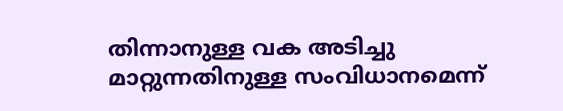തിന്നാനുള്ള വക അടിച്ചു മാറ്റുന്നതിനുള്ള സംവിധാനമെന്ന്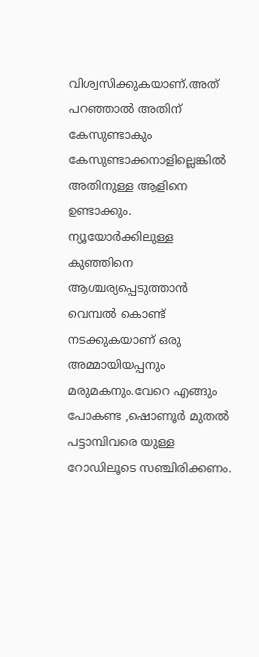വിശ്വസിക്കുകയാണ്.അത് പറഞ്ഞാല്‍ അതിന് കേസുണ്ടാകും കേസുണ്ടാക്കനാളില്ലെങ്കില്‍ അതിനുള്ള ആളിനെ ഉണ്ടാക്കും. ന്യൂയോര്‍ക്കിലുള്ള കുഞ്ഞിനെ  ആശ്ചര്യപ്പെടുത്താന്‍ വെമ്പല്‍ കൊണ്ട് നടക്കുകയാണ് ഒരു അമ്മായിയപ്പനും മരുമകനും.വേറെ എങ്ങും പോകണ്ട ,ഷൊണൂര്‍ മുതല്‍ പട്ടാമ്പിവരെ യുള്ള റോഡിലൂടെ സഞ്ചിരിക്കണം.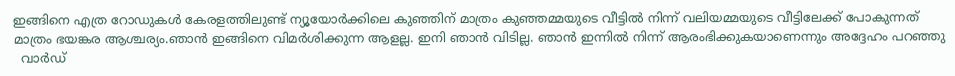ഇങ്ങിനെ എത്ര റോഡുകള്‍ കേരളത്തിലുണ്ട് ന്യൂയോര്‍ക്കിലെ കുഞ്ഞിന് മാത്രം കുഞ്ഞമ്മയുടെ വീട്ടില്‍ നിന്ന് വലിയമ്മയുടെ വീട്ടിലേക്ക് പോകുന്നത് മാത്രം ഭയങ്കര ആശ്ചര്യം.ഞാന്‍ ഇങ്ങിനെ വിമര്‍ശിക്കുന്ന ആളല്ല. ഇനി ഞാന്‍ വിടില്ല. ഞാന്‍ ഇന്നില്‍ നിന്ന് ആരംഭിക്കുകയാണെന്നും അദ്ദേഹം പറഞ്ഞു
  വാര്‍ഡ്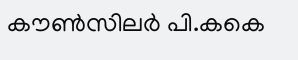കൗണ്‍സിലര്‍ പി.കകെ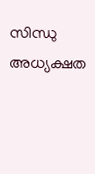സിന്ധു അധ്യക്ഷത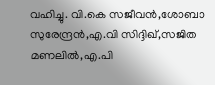വഹിച്ചു. വി.കെ സജീവന്‍,ശോബാ സുരേന്ദ്രന്‍,എ.വി സിദ്ദിഖ്,സജിത മണലില്‍,എ.പി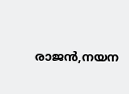രാജന്‍,നയന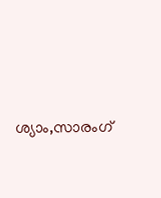ശ്യാം,സാരംഗ്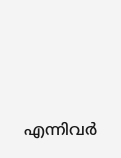എന്നിവര്‍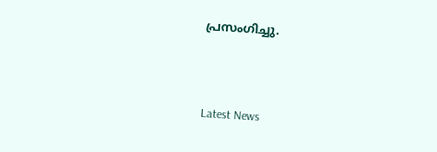പ്രസംഗിച്ചു.



Latest News